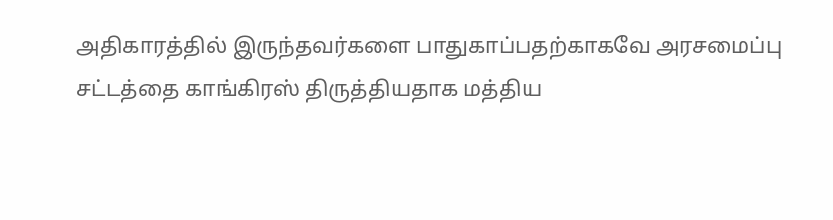அதிகாரத்தில் இருந்தவர்களை பாதுகாப்பதற்காகவே அரசமைப்பு சட்டத்தை காங்கிரஸ் திருத்தியதாக மத்திய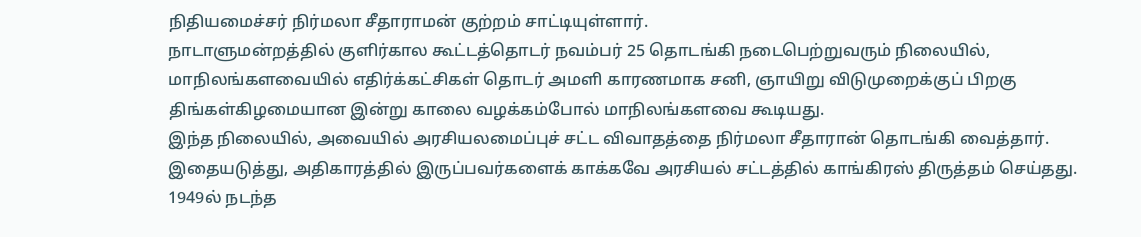நிதியமைச்சர் நிர்மலா சீதாராமன் குற்றம் சாட்டியுள்ளார்.
நாடாளுமன்றத்தில் குளிர்கால கூட்டத்தொடர் நவம்பர் 25 தொடங்கி நடைபெற்றுவரும் நிலையில், மாநிலங்களவையில் எதிர்க்கட்சிகள் தொடர் அமளி காரணமாக சனி, ஞாயிறு விடுமுறைக்குப் பிறகு திங்கள்கிழமையான இன்று காலை வழக்கம்போல் மாநிலங்களவை கூடியது.
இந்த நிலையில், அவையில் அரசியலமைப்புச் சட்ட விவாதத்தை நிர்மலா சீதாரான் தொடங்கி வைத்தார். இதையடுத்து, அதிகாரத்தில் இருப்பவர்களைக் காக்கவே அரசியல் சட்டத்தில் காங்கிரஸ் திருத்தம் செய்தது.
1949ல் நடந்த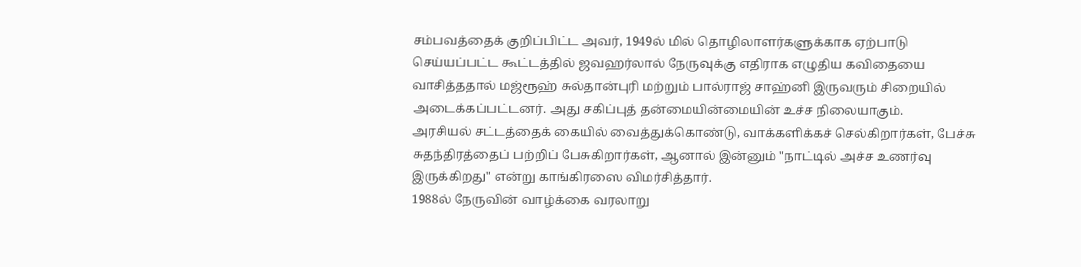சம்பவத்தைக் குறிப்பிட்ட அவர், 1949ல் மில் தொழிலாளர்களுக்காக ஏற்பாடு செய்யப்பட்ட கூட்டத்தில் ஜவஹர்லால் நேருவுக்கு எதிராக எழுதிய கவிதையை வாசித்ததால் மஜ்ரூஹ் சுல்தான்புரி மற்றும் பால்ராஜ் சாஹ்னி இருவரும் சிறையில் அடைக்கப்பட்டனர். அது சகிப்புத் தன்மையின்மையின் உச்ச நிலையாகும்.
அரசியல் சட்டத்தைக் கையில் வைத்துக்கொண்டு, வாக்களிக்கச் செல்கிறார்கள், பேச்சு சுதந்திரத்தைப் பற்றிப் பேசுகிறார்கள், ஆனால் இன்னும் "நாட்டில் அச்ச உணர்வு இருக்கிறது" என்று காங்கிரஸை விமர்சித்தார்.
1988ல் நேருவின் வாழ்க்கை வரலாறு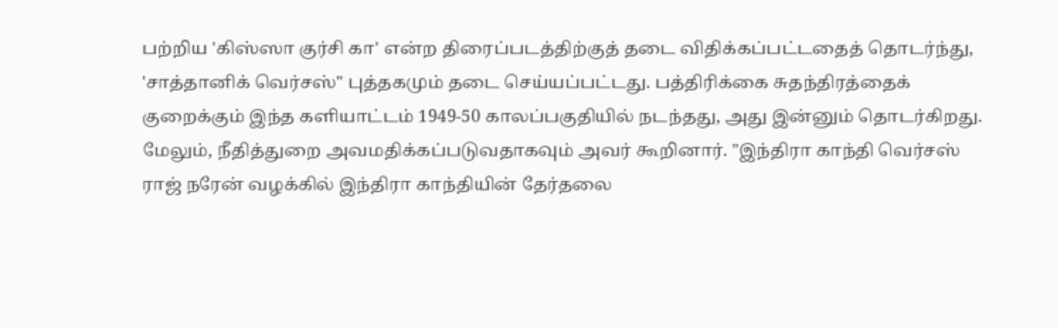பற்றிய 'கிஸ்ஸா குர்சி கா' என்ற திரைப்படத்திற்குத் தடை விதிக்கப்பட்டதைத் தொடர்ந்து, 'சாத்தானிக் வெர்சஸ்" புத்தகமும் தடை செய்யப்பட்டது. பத்திரிக்கை சுதந்திரத்தைக் குறைக்கும் இந்த களியாட்டம் 1949-50 காலப்பகுதியில் நடந்தது, அது இன்னும் தொடர்கிறது.
மேலும், நீதித்துறை அவமதிக்கப்படுவதாகவும் அவர் கூறினார். "இந்திரா காந்தி வெர்சஸ் ராஜ் நரேன் வழக்கில் இந்திரா காந்தியின் தேர்தலை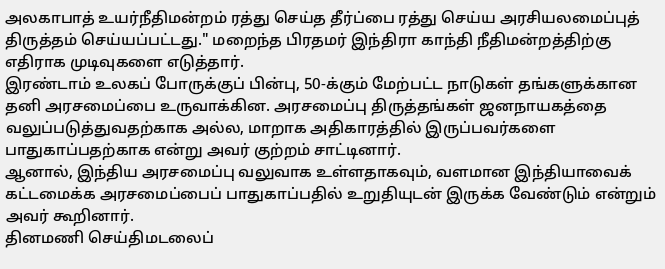அலகாபாத் உயர்நீதிமன்றம் ரத்து செய்த தீர்ப்பை ரத்து செய்ய அரசியலமைப்புத் திருத்தம் செய்யப்பட்டது." மறைந்த பிரதமர் இந்திரா காந்தி நீதிமன்றத்திற்கு எதிராக முடிவுகளை எடுத்தார்.
இரண்டாம் உலகப் போருக்குப் பின்பு, 50-க்கும் மேற்பட்ட நாடுகள் தங்களுக்கான தனி அரசமைப்பை உருவாக்கின. அரசமைப்பு திருத்தங்கள் ஜனநாயகத்தை வலுப்படுத்துவதற்காக அல்ல, மாறாக அதிகாரத்தில் இருப்பவர்களை பாதுகாப்பதற்காக என்று அவர் குற்றம் சாட்டினார்.
ஆனால், இந்திய அரசமைப்பு வலுவாக உள்ளதாகவும், வளமான இந்தியாவைக் கட்டமைக்க அரசமைப்பைப் பாதுகாப்பதில் உறுதியுடன் இருக்க வேண்டும் என்றும் அவர் கூறினார்.
தினமணி செய்திமடலைப்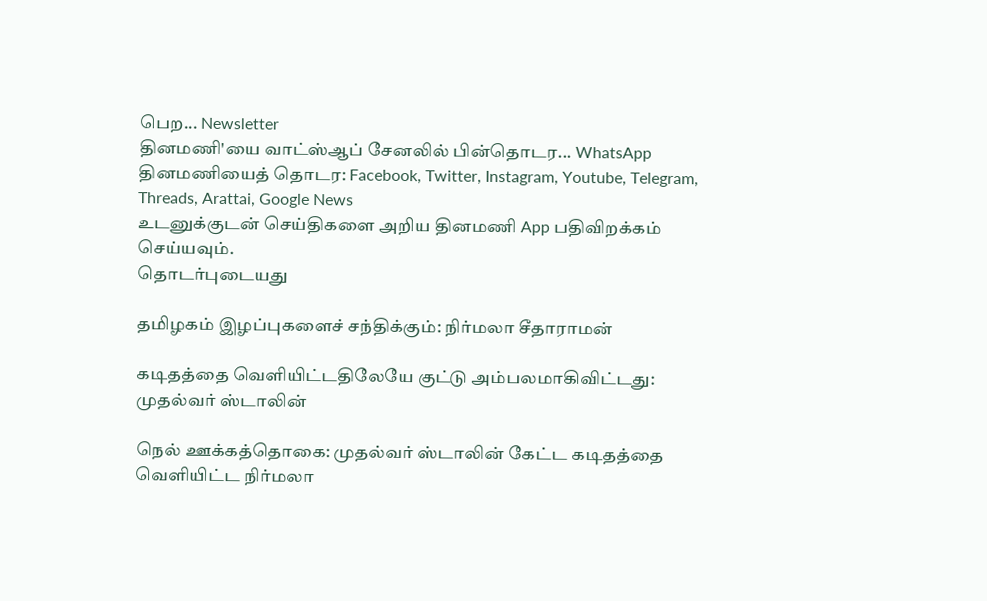பெற... Newsletter
தினமணி'யை வாட்ஸ்ஆப் சேனலில் பின்தொடர... WhatsApp
தினமணியைத் தொடர: Facebook, Twitter, Instagram, Youtube, Telegram, Threads, Arattai, Google News
உடனுக்குடன் செய்திகளை அறிய தினமணி App பதிவிறக்கம் செய்யவும்.
தொடர்புடையது

தமிழகம் இழப்புகளைச் சந்திக்கும்: நிர்மலா சீதாராமன்

கடிதத்தை வெளியிட்டதிலேயே குட்டு அம்பலமாகிவிட்டது: முதல்வர் ஸ்டாலின்

நெல் ஊக்கத்தொகை: முதல்வர் ஸ்டாலின் கேட்ட கடிதத்தை வெளியிட்ட நிர்மலா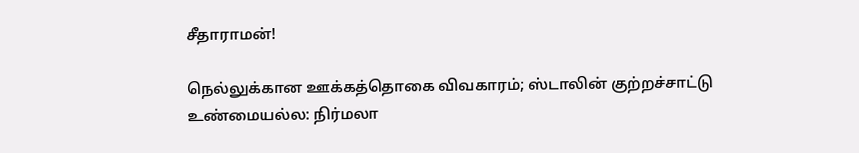சீதாராமன்!

நெல்லுக்கான ஊக்கத்தொகை விவகாரம்; ஸ்டாலின் குற்றச்சாட்டு உண்மையல்ல: நிர்மலா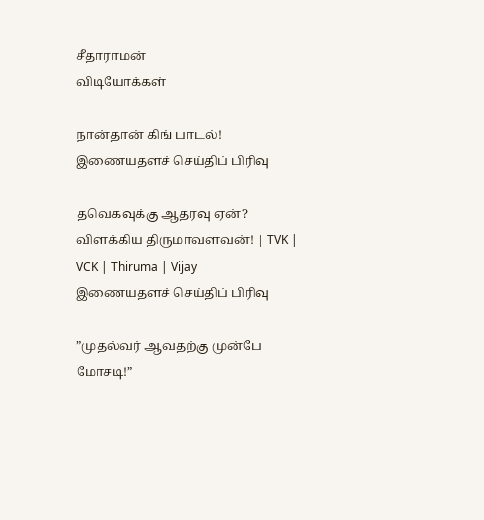சீதாராமன்
விடியோக்கள்

நான்தான் கிங் பாடல்!
இணையதளச் செய்திப் பிரிவு

தவெகவுக்கு ஆதரவு ஏன்? விளக்கிய திருமாவளவன்! | TVK | VCK | Thiruma | Vijay
இணையதளச் செய்திப் பிரிவு

”முதல்வர் ஆவதற்கு முன்பே மோசடி!”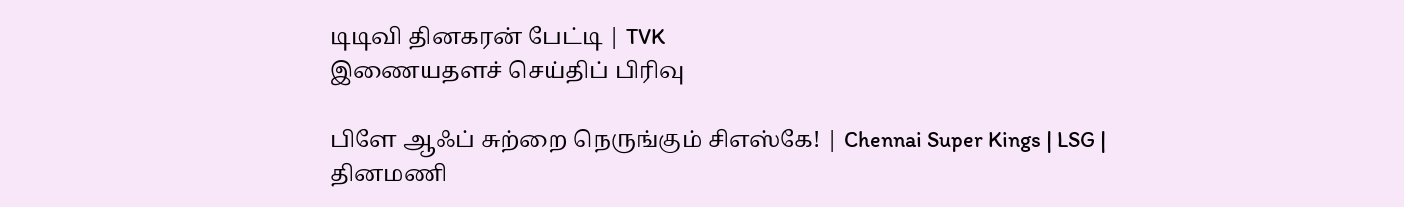டிடிவி தினகரன் பேட்டி | TVK
இணையதளச் செய்திப் பிரிவு

பிளே ஆஃப் சுற்றை நெருங்கும் சிஎஸ்கே! | Chennai Super Kings | LSG |
தினமணி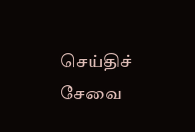செய்திச் சேவை